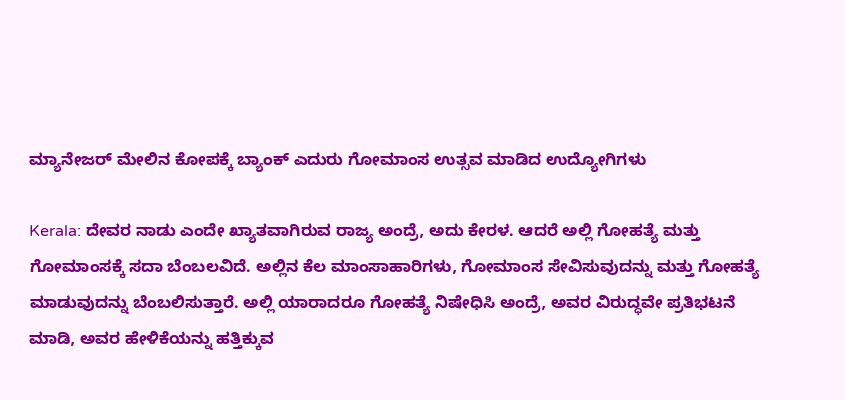ಮ್ಯಾನೇಜರ್ ಮೇಲಿನ ಕೋಪಕ್ಕೆ ಬ್ಯಾಂಕ್ ಎದುರು ಗೋಮಾಂಸ ಉತ್ಸವ ಮಾಡಿದ ಉದ್ಯೋಗಿಗಳು

Kerala: ದೇವರ ನಾಡು ಎಂದೇ ಖ್ಯಾತವಾಗಿರುವ ರಾಜ್ಯ ಅಂದ್ರೆ, ಅದು ಕೇರಳ. ಆದರೆ ಅಲ್ಲಿ ಗೋಹತ್ಯೆ ಮತ್ತು ಗೋಮಾಂಸಕ್ಕೆ ಸದಾ ಬೆಂಬಲವಿದೆ. ಅಲ್ಲಿನ ಕೆಲ ಮಾಂಸಾಹಾರಿಗಳು, ಗೋಮಾಂಸ ಸೇವಿಸುವುದನ್ನು ಮತ್ತು ಗೋಹತ್ಯೆ ಮಾಡುವುದನ್ನು ಬೆಂಬಲಿಸುತ್ತಾರೆ. ಅಲ್ಲಿ ಯಾರಾದರೂ ಗೋಹತ್ಯೆ ನಿಷೇಧಿಸಿ ಅಂದ್ರೆ, ಅವರ ವಿರುದ್ಧವೇ ಪ್ರತಿಭಟನೆ ಮಾಡಿ, ಅವರ ಹೇಳಿಕೆಯನ್ನು ಹತ್ತಿಕ್ಕುವ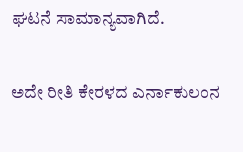ಘಟನೆ ಸಾಮಾನ್ಯವಾಗಿದೆ.

ಅದೇ ರೀತಿ ಕೇರಳದ ಎರ್ನಾಕುಲಂನ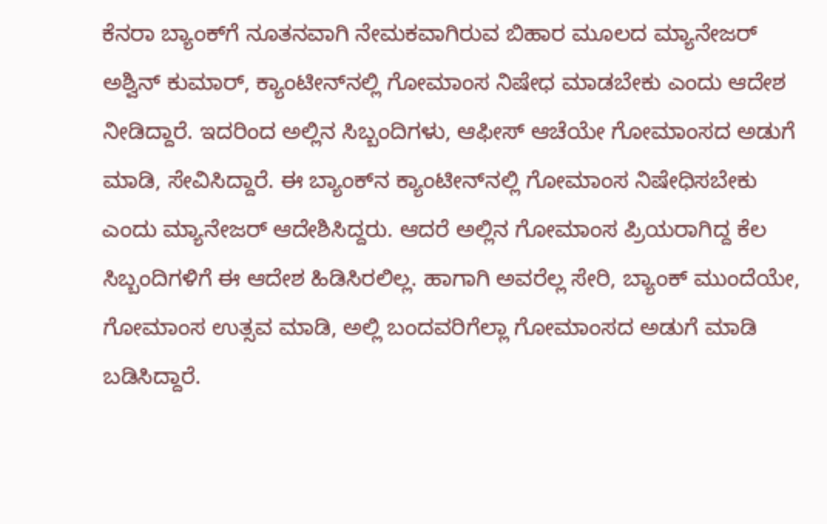ಕೆನರಾ ಬ್ಯಾಂಕ್‌ಗೆ ನೂತನವಾಗಿ ನೇಮಕವಾಗಿರುವ ಬಿಹಾರ ಮೂಲದ ಮ್ಯಾನೇಜರ್ ಅಶ್ವಿನ್ ಕುಮಾರ್, ಕ್ಯಾಂಟೀನ್‌ನಲ್ಲಿ ಗೋಮಾಂಸ ನಿಷೇಧ ಮಾಡಬೇಕು ಎಂದು ಆದೇಶ ನೀಡಿದ್ದಾರೆ. ಇದರಿಂದ ಅಲ್ಲಿನ ಸಿಬ್ಬಂದಿಗಳು, ಆಫೀಸ್ ಆಚೆಯೇ ಗೋಮಾಂಸದ ಅಡುಗೆ ಮಾಡಿ, ಸೇವಿಸಿದ್ದಾರೆ. ಈ ಬ್ಯಾಂಕ್‌ನ ಕ್ಯಾಂಟೀನ್‌ನಲ್ಲಿ ಗೋಮಾಂಸ ನಿಷೇಧಿಸಬೇಕು ಎಂದು ಮ್ಯಾನೇಜರ್ ಆದೇಶಿಸಿದ್ದರು. ಆದರೆ ಅಲ್ಲಿನ ಗೋಮಾಂಸ ಪ್ರಿಯರಾಗಿದ್ದ ಕೆಲ ಸಿಬ್ಬಂದಿಗಳಿಗೆ ಈ ಆದೇಶ ಹಿಡಿಸಿರಲಿಲ್ಲ. ಹಾಗಾಗಿ ಅವರೆಲ್ಲ ಸೇರಿ, ಬ್ಯಾಂಕ್ ಮುಂದೆಯೇ, ಗೋಮಾಂಸ ಉತ್ಸವ ಮಾಡಿ, ಅಲ್ಲಿ ಬಂದವರಿಗೆಲ್ಲಾ ಗೋಮಾಂಸದ ಅಡುಗೆ ಮಾಡಿ ಬಡಿಸಿದ್ದಾರೆ.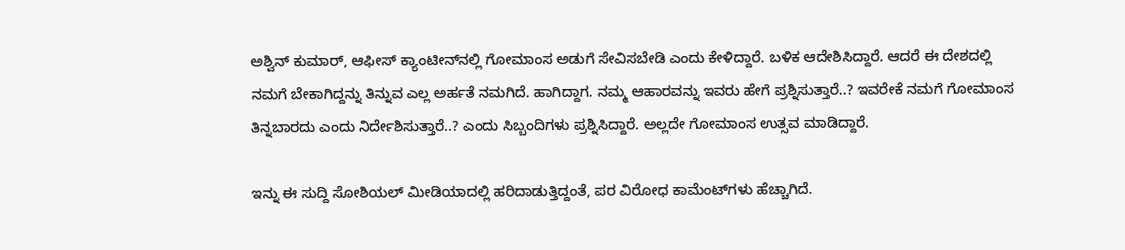ಅಶ್ವಿನ್ ಕುಮಾರ್, ಆಫೀಸ್ ಕ್ಯಾಂಟೀನ್‌ನಲ್ಲಿ ಗೋಮಾಂಸ ಅಡುಗೆ ಸೇವಿಸಬೇಡಿ ಎಂದು ಕೇಳಿದ್ದಾರೆ. ಬಳಿಕ ಆದೇಶಿಸಿದ್ದಾರೆ. ಆದರೆ ಈ ದೇಶದಲ್ಲಿ ನಮಗೆ ಬೇಕಾಗಿದ್ದನ್ನು ತಿನ್ನುವ ಎಲ್ಲ ಅರ್ಹತೆ ನಮಗಿದೆ. ಹಾಗಿದ್ದಾಗ. ನಮ್ಮ ಆಹಾರವನ್ನು ಇವರು ಹೇಗೆ ಪ್ರಶ್ನಿಸುತ್ತಾರೆ..? ಇವರೇಕೆ ನಮಗೆ ಗೋಮಾಂಸ ತಿನ್ನಬಾರದು ಎಂದು ನಿರ್ದೇಶಿಸುತ್ತಾರೆ..? ಎಂದು ಸಿಬ್ಬಂದಿಗಳು ಪ್ರಶ್ನಿಸಿದ್ದಾರೆ. ಅಲ್ಲದೇ ಗೋಮಾಂಸ ಉತ್ಸವ ಮಾಡಿದ್ದಾರೆ.

ಇನ್ನು ಈ ಸುದ್ದಿ ಸೋಶಿಯಲ್ ಮೀಡಿಯಾದಲ್ಲಿ ಹರಿದಾಡುತ್ತಿದ್ದಂತೆ, ಪರ ವಿರೋಧ ಕಾಮೆಂಟ್‌ಗಳು ಹೆಚ್ಚಾಗಿದೆ.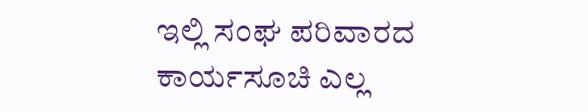ಇಲ್ಲಿ ಸಂಘ ಪರಿವಾರದ ಕಾರ್ಯಸೂಚಿ ಎಲ್ಲ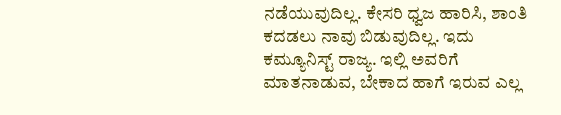ನಡೆಯುವುದಿಲ್ಲ. ಕೇಸರಿ ಧ್ವಜ ಹಾರಿಸಿ, ಶಾಂತಿ ಕದಡಲು ನಾವು ಬಿಡುವುದಿಲ್ಲ. ಇದು ಕಮ್ಯೂನಿಸ್ಟ್ ರಾಜ್ಯ. ಇಲ್ಲಿ ಅವರಿಗೆ ಮಾತನಾಡುವ, ಬೇಕಾದ ಹಾಗೆ ಇರುವ ಎಲ್ಲ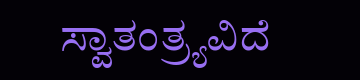ಸ್ವಾತಂತ್ರ್ಯವಿದೆ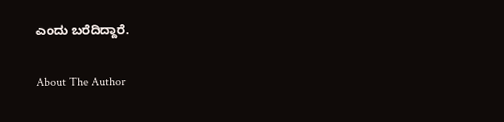ಎಂದು ಬರೆದಿದ್ದಾರೆ.

About The Author